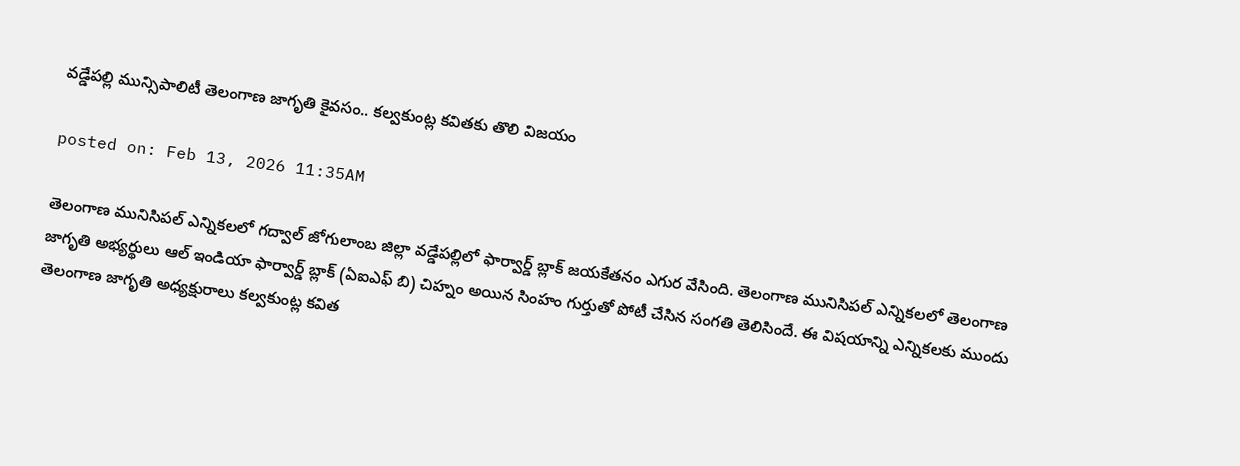వడ్డేపల్లి మున్సిపాలిటీ తెలంగాణ జాగృతి కైవసం.. కల్వకుంట్ల కవితకు తొలి విజయం

posted on: Feb 13, 2026 11:35AM

తెలంగాణ మునిసిపల్ ఎన్నికలలో గద్వాల్ జోగులాంబ జిల్లా వడ్డేపల్లిలో ఫార్వార్డ్ బ్లాక్ జయకేతనం ఎగుర వేసింది. తెలంగాణ మునిసిపల్ ఎన్నికలలో తెలంగాణ జాగృతి అభ్యర్థులు ఆల్ ఇండియా ఫార్వార్డ్ బ్లాక్ (ఏఐఎఫ్ బి) చిహ్నం అయిన సింహం గుర్తుతో పోటీ చేసిన సంగతి తెలిసిందే. ఈ విషయాన్ని ఎన్నికలకు ముందు తెలంగాణ జాగృతి అధ్యక్షురాలు కల్వకుంట్ల కవిత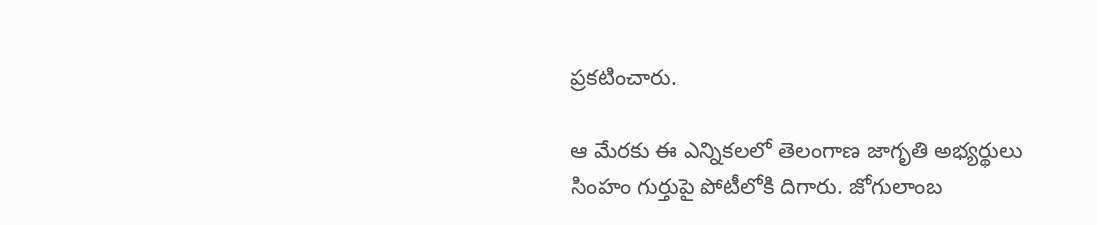ప్రకటించారు.

ఆ మేరకు ఈ ఎన్నికలలో తెలంగాణ జాగృతి అభ్యర్థులు సింహం గుర్తుపై పోటీలోకి దిగారు. జోగులాంబ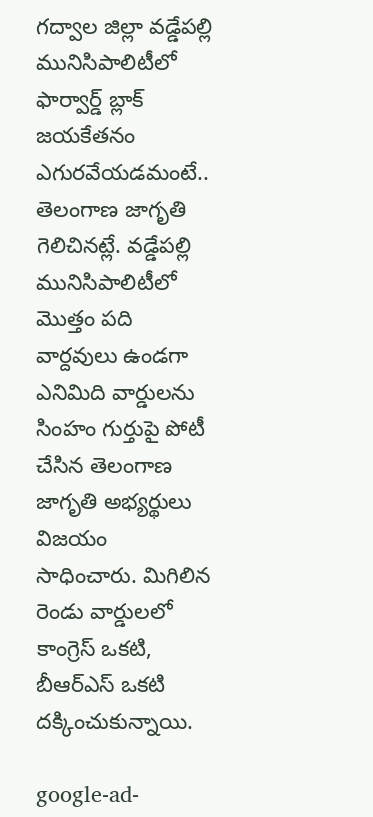గద్వాల జిల్లా వడ్డేపల్లి మునిసిపాలిటీలో ఫార్వార్డ్ బ్లాక్ జయకేతనం ఎగురవేయడమంటే.. తెలంగాణ జాగృతి గెలిచినట్లే. వడ్డేపల్లి మునిసిపాలిటీలో మొత్తం పది వార్దవులు ఉండగా ఎనిమిది వార్డులను సింహం గుర్తుపై పోటీ చేసిన తెలంగాణ జాగృతి అభ్యర్థులు విజయం సాధించారు. మిగిలిన రెండు వార్డులలో కాంగ్రెస్ ఒకటి, బీఆర్ఎస్ ఒకటి దక్కించుకున్నాయి.

google-ad-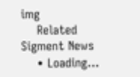img
    Related Sigment News
    • Loading...